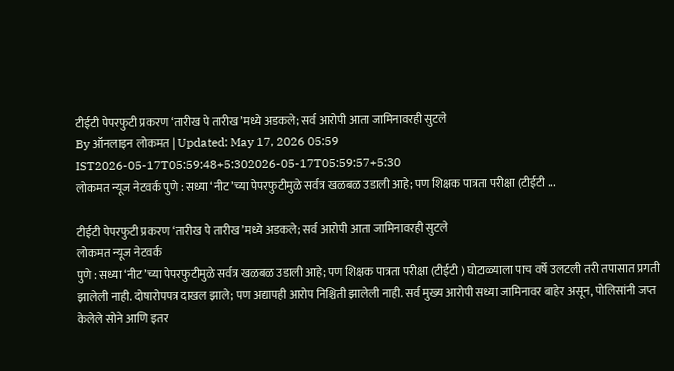टीईटी पेपरफुटी प्रकरण ‘तारीख पे तारीख’मध्ये अडकले; सर्व आरोपी आता जामिनावरही सुटले
By ऑनलाइन लोकमत | Updated: May 17, 2026 05:59 IST2026-05-17T05:59:48+5:302026-05-17T05:59:57+5:30
लोकमत न्यूज नेटवर्क पुणे : सध्या ‘नीट’च्या पेपरफुटीमुळे सर्वत्र खळबळ उडाली आहे; पण शिक्षक पात्रता परीक्षा (टीईटी ...

टीईटी पेपरफुटी प्रकरण ‘तारीख पे तारीख’मध्ये अडकले; सर्व आरोपी आता जामिनावरही सुटले
लोकमत न्यूज नेटवर्क
पुणे : सध्या ‘नीट’च्या पेपरफुटीमुळे सर्वत्र खळबळ उडाली आहे; पण शिक्षक पात्रता परीक्षा (टीईटी ) घोटाळ्याला पाच वर्षे उलटली तरी तपासात प्रगती झालेली नाही. दोषारोपपत्र दाखल झाले; पण अद्यापही आरोप निश्चिती झालेली नाही. सर्व मुख्य आरोपी सध्या जामिनावर बाहेर असून, पोलिसांनी जप्त केलेले सोने आणि इतर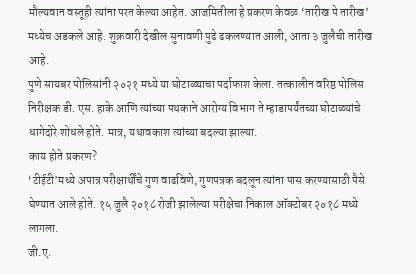मौल्यवान वस्तूही त्यांना परत केल्या आहेत. आजमितीला हे प्रकरण केवळ ‘तारीख पे तारीख’ मध्येच अडकले आहे. शुक्रवारी देखील सुनावणी पुढे ढकलण्यात आली, आता ३ जुलैची तारीख आहे.
पुणे सायबर पोलिसांनी २०२१ मध्ये या घोटाळ्याचा पर्दाफाश केला. तत्कालीन वरिष्ठ पोलिस निरीक्षक डी. एस. हाके आणि त्यांच्या पथकाने आरोग्य विभाग ते म्हाडापर्यंतच्या घोटाळ्यांचे धागेदोरे शोधले होते. मात्र, यथावकाश त्यांच्या बदल्या झाल्या.
काय होते प्रकरण?
‘टीईटी’मध्ये अपात्र परीक्षार्थींचे गुण वाढविणे, गुणपत्रक बदलून त्यांना पास करण्यासाठी पैसे घेण्यात आले होते. १५ जुलै २०१८ रोजी झालेल्या परीक्षेचा निकाल ऑक्टोबर २०१८ मध्ये लागला.
जी.ए.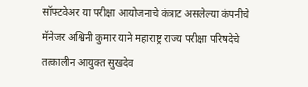सॉफ्टवेअर या परीक्षा आयोजनाचे कंत्राट असलेल्या कंपनीचे मॅनेजर अश्विनी कुमार याने महाराष्ट्र राज्य परीक्षा परिषदेचे तत्कालीन आयुक्त सुखदेव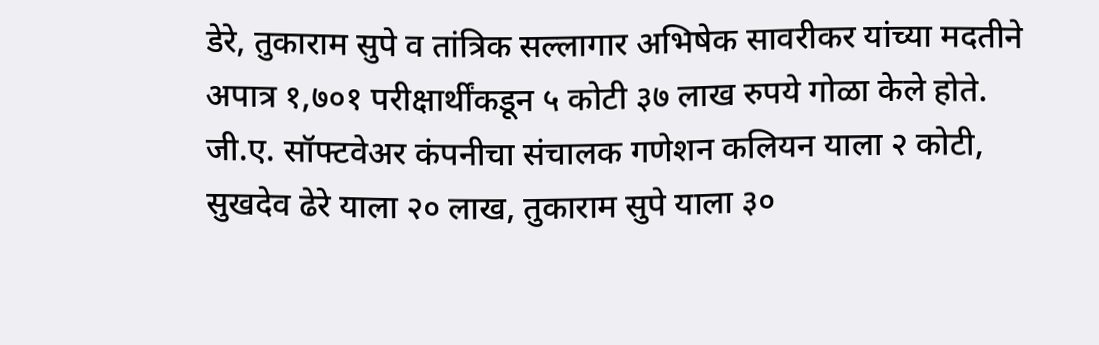डेरे, तुकाराम सुपे व तांत्रिक सल्लागार अभिषेक सावरीकर यांच्या मदतीने अपात्र १,७०१ परीक्षार्थींकडून ५ कोटी ३७ लाख रुपये गोळा केले होते.
जी.ए. सॉफ्टवेअर कंपनीचा संचालक गणेशन कलियन याला २ कोटी, सुखदेव ढेरे याला २० लाख, तुकाराम सुपे याला ३०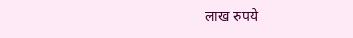लाख रुपये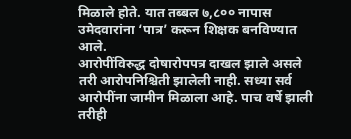मिळाले होते. यात तब्बल ७,८०० नापास उमेदवारांना ‘पात्र’ करून शिक्षक बनविण्यात आले.
आरोपींविरुद्ध दोषारोपपत्र दाखल झाले असले तरी आरोपनिश्चिती झालेली नाही. सध्या सर्व आरोपींना जामीन मिळाला आहे. पाच वर्षे झाली तरीही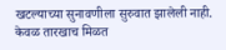खटल्याच्या सुनावणीला सुरुवात झालेली नाही. केवळ तारखाच मिळत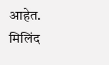आहेत.
मिलिंद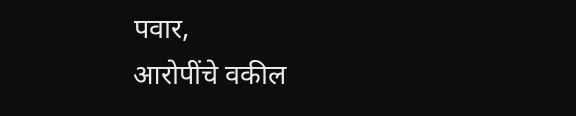पवार,
आरोपींचे वकील